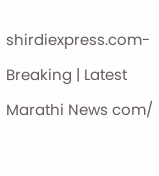shirdiexpress.com-Breaking | Latest Marathi News com/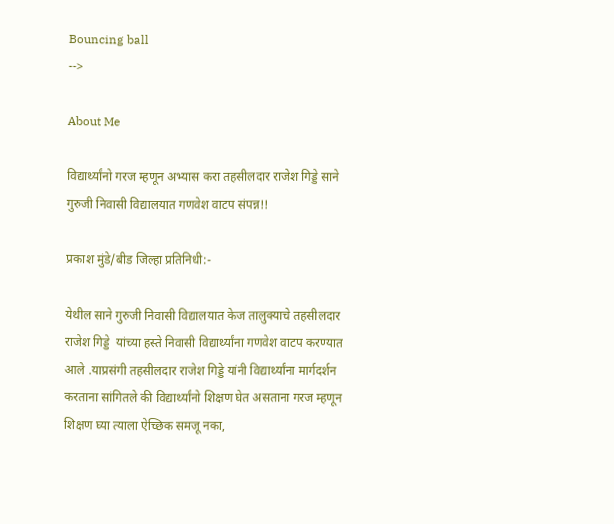Bouncing ball
-->

About Me

विद्यार्थ्यांनो गरज म्हणून अभ्यास करा तहसीलदार राजेश गिड्डे साने गुरुजी निवासी विद्यालयात गणवेश वाटप संपन्न!!

प्रकाश मुंडे/बीड जिल्हा प्रतिनिधी:-

येथील साने गुरुजी निवासी विद्यालयात केज तालुक्याचे तहसीलदार राजेश गिड्डे  यांच्या हस्ते निवासी विद्यार्थ्यांना गणवेश वाटप करण्यात आले .याप्रसंगी तहसीलदार राजेश गिड्डे यांनी विद्यार्थ्यांना मार्गदर्शन करताना सांगितले की विद्यार्थ्यांनो शिक्षण घेत असताना गरज म्हणून शिक्षण घ्या त्याला ऐच्छिक समजू नका,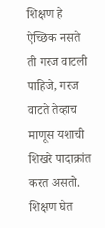शिक्षण हे ऐच्छिक नसते ती गरज वाटली पाहिजे, गरज वाटते तेव्हाच माणूस यशाची शिखरे पादाक्रांत करत असतो. शिक्षण घेत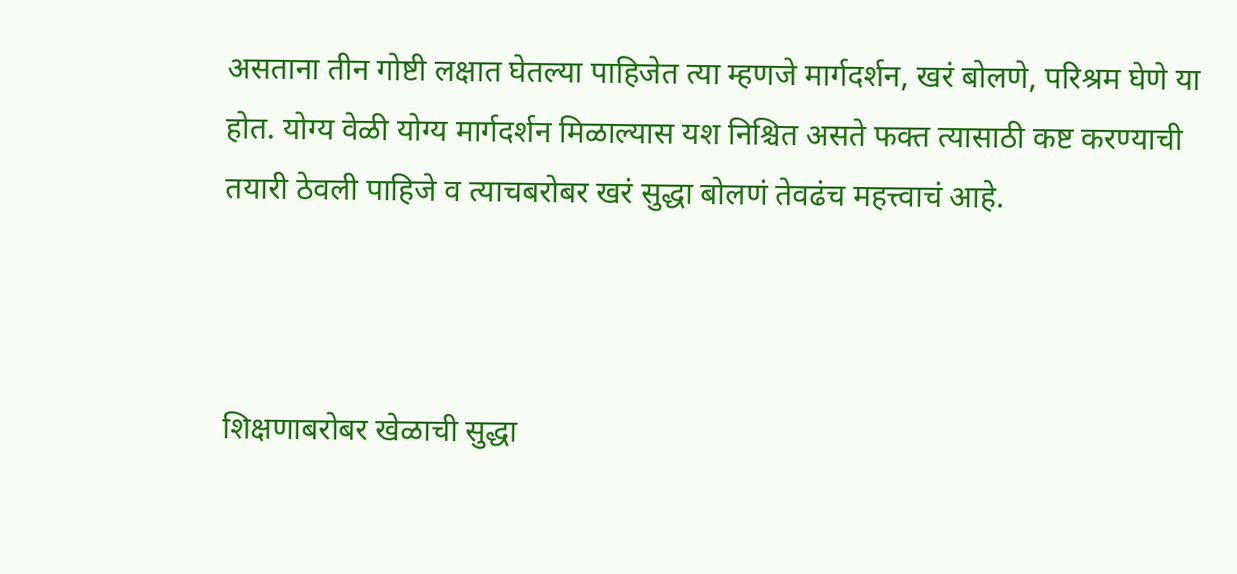असताना तीन गोष्टी लक्षात घेतल्या पाहिजेत त्या म्हणजे मार्गदर्शन, खरं बोलणे, परिश्रम घेणे या होत. योग्य वेळी योग्य मार्गदर्शन मिळाल्यास यश निश्चित असते फक्त त्यासाठी कष्ट करण्याची तयारी ठेवली पाहिजे व त्याचबरोबर खरं सुद्धा बोलणं तेवढंच महत्त्वाचं आहे.



शिक्षणाबरोबर खेळाची सुद्धा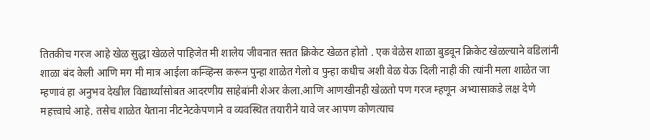तितकीच गरज आहे खेळ सुद्धा खेळले पाहिजेत मी शालेय जीवनात सतत क्रिकेट खेळत होतो . एक वेळेस शाळा बुडवून क्रिकेट खेळल्याने वडिलांनी शाळा बंद केली आणि मग मी मात्र आईला कन्व्हिन्स करून पुन्हा शाळेत गेलो व पुन्हा कधीच अशी वेळ येऊ दिली नाही की त्यांनी मला शाळेत जा म्हणावं हा अनुभव देखील विद्यार्थ्यांसोबत आदरणीय साहेबांनी शेअर केला.आणि आणखीनही खेळतो पण गरज म्हणून अभ्यासाकडे लक्ष देणे महत्त्वाचे आहे. तसेच शाळेत येताना नीटनेटकेपणाने व व्यवस्थित तयारीने यावे जर आपण कोणत्याच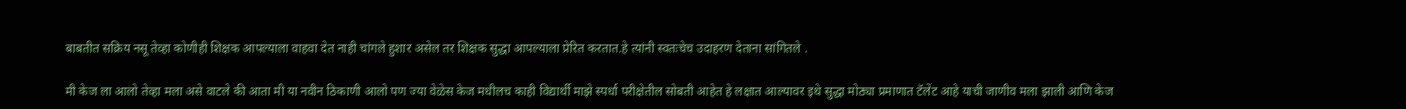बाबतीत सक्रिय नसू तेव्हा कोणीही शिक्षक आपल्याला वाहवा देत नाही चांगले हुशार असेल तर शिक्षक सुद्धा आपल्याला प्रेरित करतात.हे त्यांनी स्वतःचेच उदाहरण देताना सांगितले .

मी केज ला आलो तेव्हा मला असे वाटले की आता मी या नवीन ठिकाणी आलो पण ज्या वेळेस केज मधीलच काही विद्यार्थी माझे स्पर्धा परीक्षेतील सोबती आहेत हे लक्षात आल्यावर इथे सुद्धा मोठ्या प्रमाणात टॅलेंट आहे याची जाणीव मला झाली आणि केज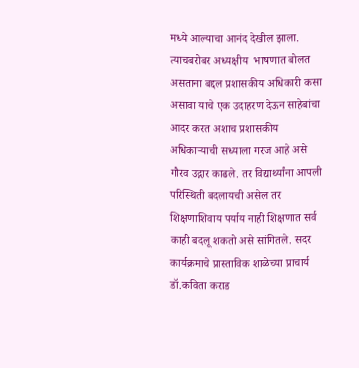मध्ये आल्याचा आनंद देखील झाला. त्याचबरोबर अध्यक्षीय  भाषणात बोलत असताना बद्दल प्रशासकीय अधिकारी कसा असावा याचे एक उदाहरण देऊन साहेबांचा आदर करत अशाच प्रशासकीय अधिकाऱ्याची सध्याला गरज आहे असे गौरव उद्गार काढले. तर विद्यार्थ्यांना आपली परिस्थिती बदलायची असेल तर शिक्षणाशिवाय पर्याय नाही शिक्षणात सर्व काही बदलू शकतो असे सांगितले. सदर कार्यक्रमाचे प्रास्ताविक शाळेच्या प्राचार्य डॉ.कविता कराड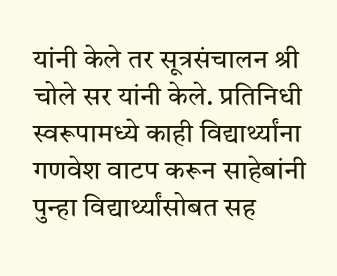यांनी केले तर सूत्रसंचालन श्री चोले सर यांनी केले. प्रतिनिधी स्वरूपामध्ये काही विद्यार्थ्यांना गणवेश वाटप करून साहेबांनी पुन्हा विद्यार्थ्यांसोबत सह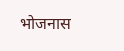भोजनास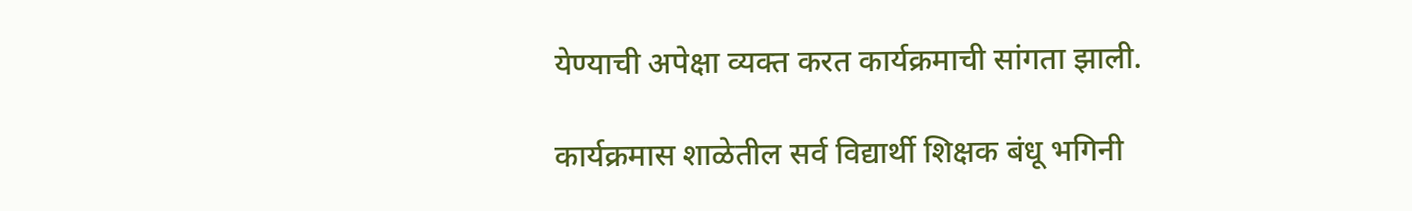येण्याची अपेक्षा व्यक्त करत कार्यक्रमाची सांगता झाली.

कार्यक्रमास शाळेतील सर्व विद्यार्थी शिक्षक बंधू भगिनी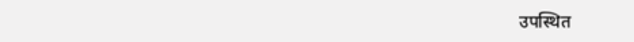उपस्थित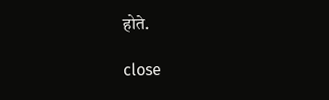होते.

close